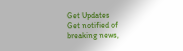Get Updates
Get notified of breaking news,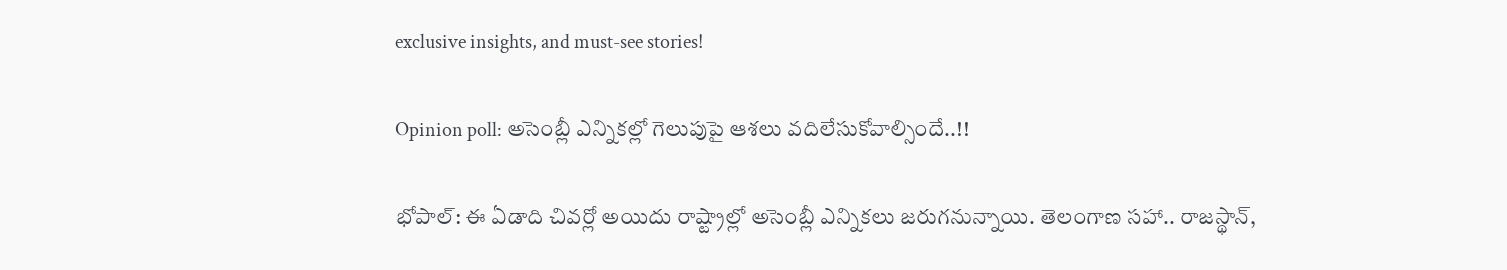exclusive insights, and must-see stories!

Opinion poll: అసెంబ్లీ ఎన్నికల్లో గెలుపుపై ఆశలు వదిలేసుకోవాల్సిందే..!!

భోపాల్: ఈ ఏడాది చివర్లో అయిదు రాష్ట్రాల్లో అసెంబ్లీ ఎన్నికలు జరుగనున్నాయి. తెలంగాణ సహా.. రాజస్థాన్,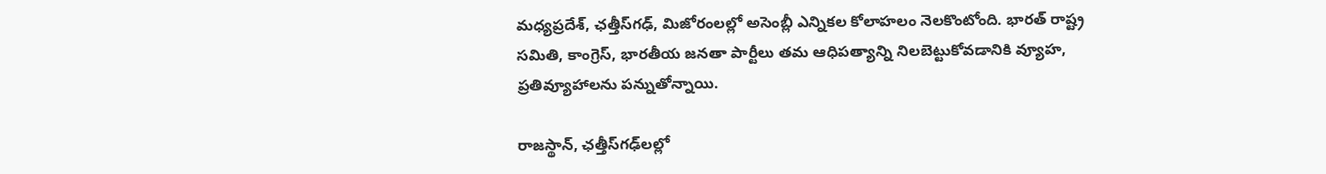మధ్యప్రదేశ్, ఛత్తీస్‌గఢ్, మిజోరంలల్లో అసెంబ్లీ ఎన్నికల కోలాహలం నెలకొంటోంది. భారత్ రాష్ట్ర సమితి, కాంగ్రెస్, భారతీయ జనతా పార్టీలు తమ ఆధిపత్యాన్ని నిలబెట్టుకోవడానికి వ్యూహ, ప్రతివ్యూహాలను పన్నుతోన్నాయి.

రాజస్థాన్, ఛత్తీస్‌గఢ్‌లల్లో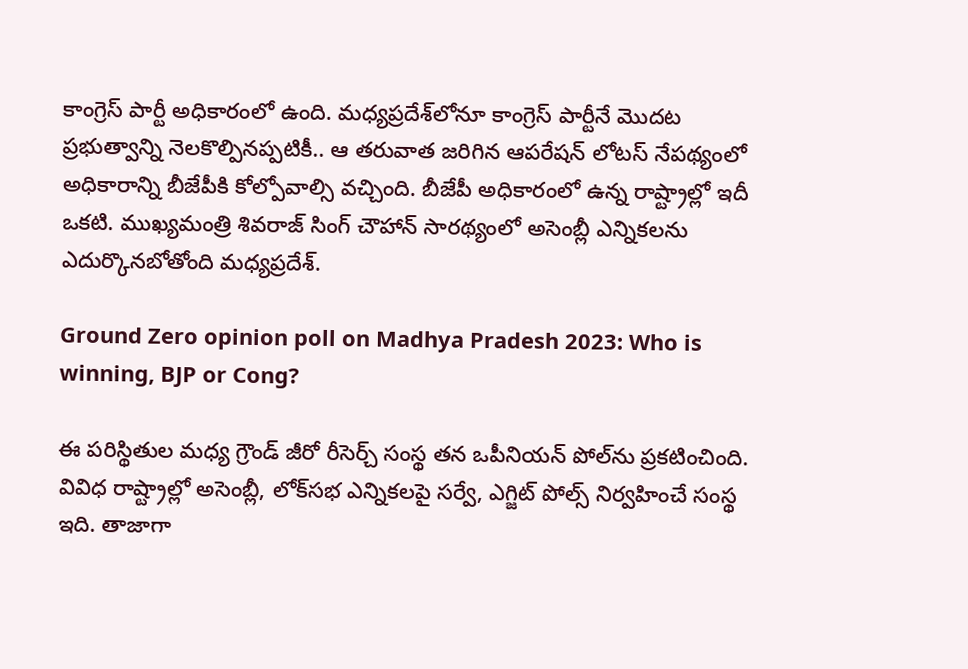కాంగ్రెస్ పార్టీ అధికారంలో ఉంది. మధ్యప్రదేశ్‌లోనూ కాంగ్రెస్ పార్టీనే మొదట ప్రభుత్వాన్ని నెలకొల్పినప్పటికీ.. ఆ తరువాత జరిగిన ఆపరేషన్ లోటస్ నేపథ్యంలో అధికారాన్ని బీజేపీకి కోల్పోవాల్సి వచ్చింది. బీజేపీ అధికారంలో ఉన్న రాష్ట్రాల్లో ఇదీ ఒకటి. ముఖ్యమంత్రి శివరాజ్ సింగ్ చౌహాన్ సారథ్యంలో అసెంబ్లీ ఎన్నికలను ఎదుర్కొనబోతోంది మధ్యప్రదేశ్.

Ground Zero opinion poll on Madhya Pradesh 2023: Who is winning, BJP or Cong?

ఈ పరిస్థితుల మధ్య గ్రౌండ్ జీరో రీసెర్చ్ సంస్థ తన ఒపీనియన్ పోల్‌ను ప్రకటించింది. వివిధ రాష్ట్రాల్లో అసెంబ్లీ, లోక్‌సభ ఎన్నికలపై సర్వే, ఎగ్జిట్ పోల్స్ నిర్వహించే సంస్థ ఇది. తాజాగా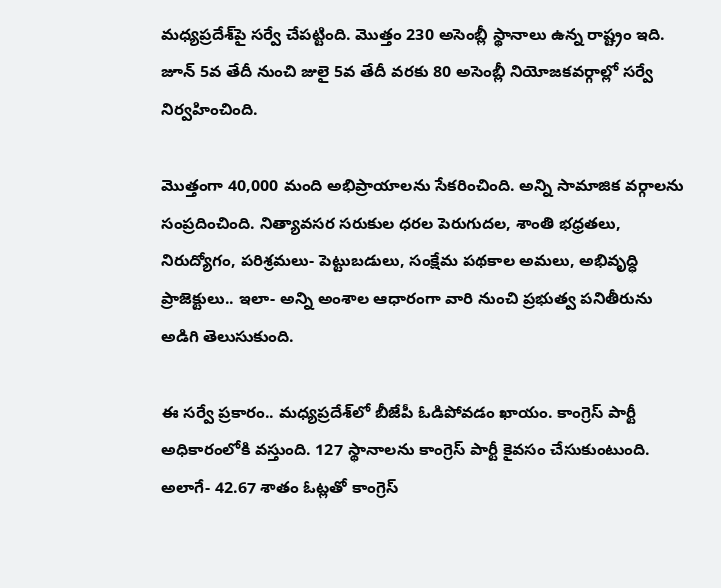మధ్యప్రదేశ్‌పై సర్వే చేపట్టింది. మొత్తం 230 అసెంబ్లీ స్థానాలు ఉన్న రాష్ట్రం ఇది. జూన్ 5వ తేదీ నుంచి జులై 5వ తేదీ వరకు 80 అసెంబ్లీ నియోజకవర్గాల్లో సర్వే నిర్వహించింది.

మొత్తంగా 40,000 మంది అభిప్రాయాలను సేకరించింది. అన్ని సామాజిక వర్గాలను సంప్రదించింది. నిత్యావసర సరుకుల ధరల పెరుగుదల, శాంతి భధ్రతలు, నిరుద్యోగం, పరిశ్రమలు- పెట్టుబడులు, సంక్షేమ పథకాల అమలు, అభివృద్ధి ప్రాజెక్టులు.. ఇలా- అన్ని అంశాల ఆధారంగా వారి నుంచి ప్రభుత్వ పనితీరును అడిగి తెలుసుకుంది.

ఈ సర్వే ప్రకారం.. మధ్యప్రదేశ్‌లో బీజేపీ ఓడిపోవడం ఖాయం. కాంగ్రెస్ పార్టీ అధికారంలోకి వస్తుంది. 127 స్థానాలను కాంగ్రెస్ పార్టీ కైవసం చేసుకుంటుంది. అలాగే- 42.67 శాతం ఓట్లతో కాంగ్రెస్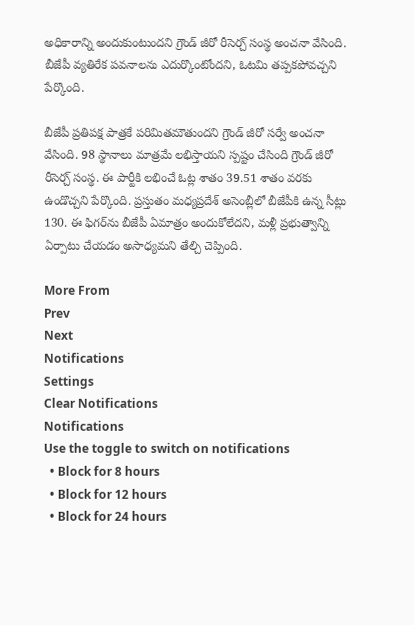అధికారాన్ని అందుకుంటుందని గ్రౌండ్ జీరో రీసెర్చ్ సంస్థ అంచనా వేసింది. బీజేపీ వ్యతిరేక పవనాలను ఎదుర్కొంటోందని, ఓటమి తప్పకపోవచ్చని పేర్కొంది.

బీజేపీ ప్రతిపక్ష పాత్రకే పరిమితమౌతుందని గ్రౌండ్ జీరో సర్వే అంచనా వేసింది. 98 స్థానాలు మాత్రమే లభిస్తాయని స్పష్టం చేసింది గ్రౌండ్ జీరో రీసెర్చ్ సంస్థ. ఈ పార్టీకి లభించే ఓట్ల శాతం 39.51 శాతం వరకు ఉండొచ్చని పేర్కొంది. ప్రస్తుతం మధ్యప్రదేశ్ అసెంబ్లీలో బీజేపీకి ఉన్న సీట్లు 130. ఈ ఫిగర్‌ను బీజేపీ ఏమాత్రం అందుకోలేదని, మళ్లీ ప్రభుత్వాన్ని ఏర్పాటు చేయడం అసాధ్యమని తేల్చి చెప్పింది.

More From
Prev
Next
Notifications
Settings
Clear Notifications
Notifications
Use the toggle to switch on notifications
  • Block for 8 hours
  • Block for 12 hours
  • Block for 24 hours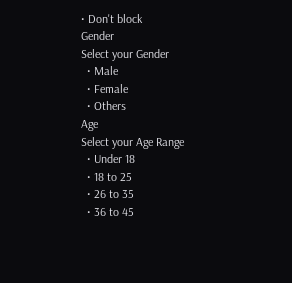• Don't block
Gender
Select your Gender
  • Male
  • Female
  • Others
Age
Select your Age Range
  • Under 18
  • 18 to 25
  • 26 to 35
  • 36 to 45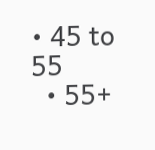• 45 to 55
  • 55+